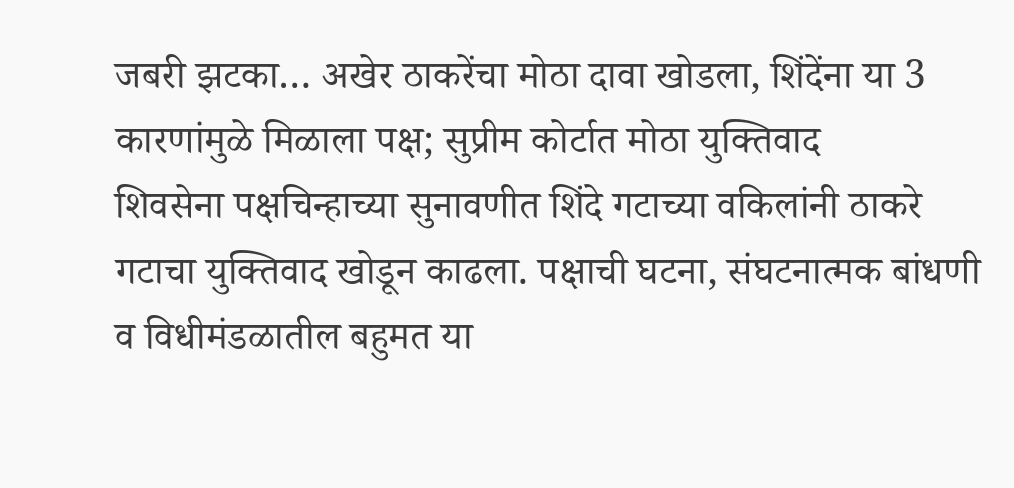जबरी झटका… अखेर ठाकरेंचा मोठा दावा खोडला, शिंदेंना या 3 कारणांमुळे मिळाला पक्ष; सुप्रीम कोर्टात मोठा युक्तिवाद
शिवसेना पक्षचिन्हाच्या सुनावणीत शिंदे गटाच्या वकिलांनी ठाकरे गटाचा युक्तिवाद खोडून काढला. पक्षाची घटना, संघटनात्मक बांधणी व विधीमंडळातील बहुमत या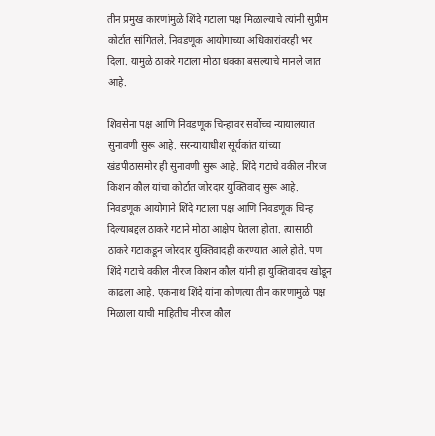तीन प्रमुख कारणांमुळे शिंदे गटाला पक्ष मिळाल्याचे त्यांनी सुप्रीम कोर्टात सांगितले. निवडणूक आयोगाच्या अधिकारांवरही भर दिला. यामुळे ठाकरे गटाला मोठा धक्का बसल्याचे मानले जात आहे.

शिवसेना पक्ष आणि निवडणूक चिन्हावर सर्वोच्च न्यायालयात सुनावणी सुरू आहे. सरन्यायाधीश सूर्यकांत यांच्या खंडपीठासमोर ही सुनावणी सुरू आहे. शिंदे गटाचे वकील नीरज किशन कौल यांचा कोर्टात जोरदार युक्तिवाद सुरू आहे. निवडणूक आयोगाने शिंदे गटाला पक्ष आणि निवडणूक चिन्ह दिल्याबद्दल ठाकरे गटाने मोठा आक्षेप घेतला होता. त्यासाठी ठाकरे गटाकडून जोरदार युक्तिवादही करण्यात आले होते. पण शिंदे गटाचे वकील नीरज किशन कौल यांनी हा युक्तिवादच खोडून काढला आहे. एकनाथ शिंदे यांना कोणत्या तीन कारणामुळे पक्ष मिळाला याची माहितीच नीरज कौल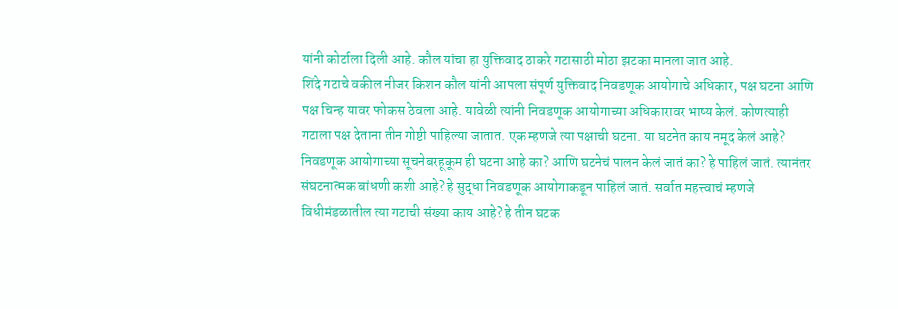यांनी कोर्टाला दिली आहे. कौल यांचा हा युक्तिवाद ठाकरे गटासाठी मोठा झटका मानला जात आहे.
शिंदे गटाचे वकील नीजर किशन कौल यांनी आपला संपूर्ण युक्तिवाद निवडणूक आयोगाचे अधिकार, पक्ष घटना आणि पक्ष चिन्ह यावर फोकस ठेवला आहे. यावेळी त्यांनी निवडणूक आयोगाच्या अधिकारावर भाष्य केलं. कोणत्याही गटाला पक्ष देताना तीन गोष्टी पाहिल्या जातात. एक म्हणजे त्या पक्षाची घटना. या घटनेत काय नमूद केलं आहे? निवडणूक आयोगाच्या सूचनेबरहूकूम ही घटना आहे का? आणि घटनेचं पालन केलं जातं का? हे पाहिलं जातं. त्यानंतर संघटनात्मक बांधणी कशी आहे? हे सुद्धा निवडणूक आयोगाकडून पाहिलं जातं. सर्वात महत्त्वाचं म्हणजे विधीमंडळातील त्या गटाची संख्या काय आहे? हे तीन घटक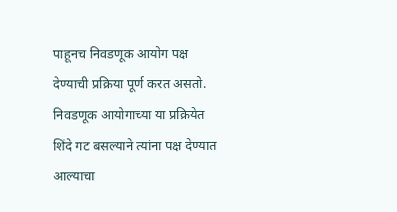पाहूनच निवडणूक आयोग पक्ष देण्याची प्रक्रिया पूर्ण करत असतो. निवडणूक आयोगाच्या या प्रक्रियेत शिंदे गट बसल्याने त्यांना पक्ष देण्यात आल्याचा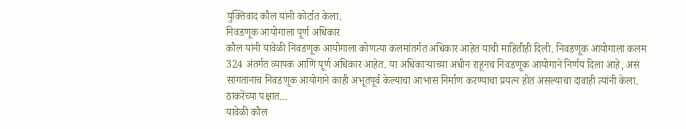युक्तिवाद कौल यांनी कोर्टात केला.
निवडणूक आयोगाला पूर्ण अधिकार
कौल यांनी यावेळी निवडणूक आयोगाला कोणत्या कलमांतर्गत अधिकार आहेत याची माहितीही दिली. निवडणूक आयोगाला कलम 324 अंतर्गत व्यापक आणि पूर्ण अधिकार आहेत. या अधिकाऱ्याच्या अधीन राहूनच निवडणूक आयोगाने निर्णय दिला आहे, असं सांगतानाच निवडणूक आयोगाने काही अभूतपूर्व केल्याचा आभास निर्माण करण्याचा प्रयत्न होत असल्याचा दावाही त्यांनी केला.
ठाकरेंच्या पक्षात…
यावेळी कौल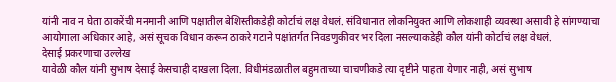यांनी नाव न घेता ठाकरेंची मनमानी आणि पक्षातील बेशिस्तीकडेही कोर्टाचं लक्ष वेधलं. संविधानात लोकनियुक्त आणि लोकशाही व्यवस्था असावी हे सांगण्याचा आयोगाला अधिकार आहे, असं सूचक विधान करून ठाकरे गटाने पक्षांतर्गत निवडणुकीवर भर दिला नसल्याकडेही कौल यांनी कोर्टाचं लक्ष वेधलं.
देसाई प्रकरणाचा उल्लेख
यावेळी कौल यांनी सुभाष देसाई केसचाही दाखला दिला. विधीमंडळातील बहुमताच्या चाचणीकडे त्या दृष्टीने पाहता येणार नाही, असं सुभाष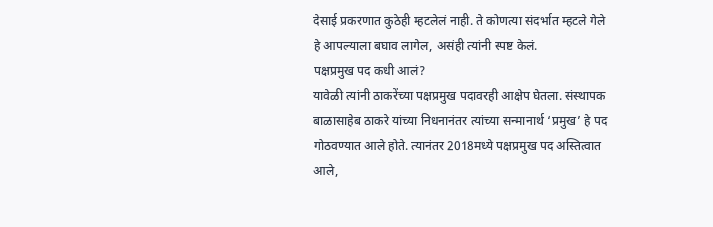देसाई प्रकरणात कुठेही म्हटलेलं नाही. ते कोणत्या संदर्भात म्हटले गेले हे आपल्याला बघाव लागेल, असंही त्यांनी स्पष्ट केलं.
पक्षप्रमुख पद कधी आलं?
यावेळी त्यांनी ठाकरेंच्या पक्षप्रमुख पदावरही आक्षेप घेतला. संस्थापक बाळासाहेब ठाकरे यांच्या निधनानंतर त्यांच्या सन्मानार्थ ‘प्रमुख’ हे पद गोठवण्यात आले होते. त्यानंतर 2018मध्ये पक्षप्रमुख पद अस्तित्वात आले,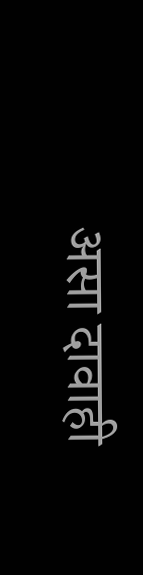असा दावाही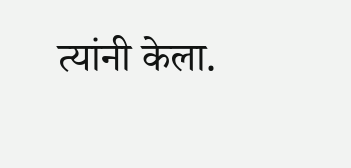त्यांनी केला.